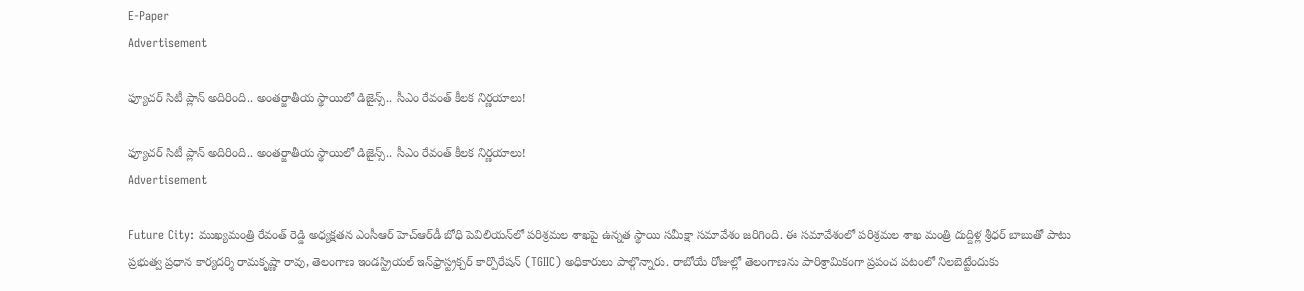E-Paper
Advertisement

ఫ్యూచర్ సిటీ ప్లాన్ అదిరింది.. అంతర్జాతీయ స్థాయిలో డిజైన్స్.. సీఎం రేవంత్ కీలక నిర్ణయాలు!

ఫ్యూచర్ సిటీ ప్లాన్ అదిరింది.. అంతర్జాతీయ స్థాయిలో డిజైన్స్.. సీఎం రేవంత్ కీలక నిర్ణయాలు!
Advertisement

Future City: ముఖ్యమంత్రి రేవంత్ రెడ్డి అధ్యక్షతన ఎంసీఆర్ హెచ్‌ఆర్‌డీ బోధి పెవిలియన్‌లో పరిశ్రమల శాఖపై ఉన్నత స్థాయి సమీక్షా సమావేశం జరిగింది. ఈ సమావేశంలో పరిశ్రమల శాఖ మంత్రి దుద్దిళ్ల శ్రీధర్ బాబుతో పాటు ప్రభుత్వ ప్రధాన కార్యదర్శి రామకృష్ణా రావు, తెలంగాణ ఇండస్ట్రియల్ ఇన్‌ఫ్రాస్ట్రక్చర్ కార్పొరేషన్ (TGIIC) అధికారులు పాల్గొన్నారు. రాబోయే రోజుల్లో తెలంగాణను పారిశ్రామికంగా ప్రపంచ పటంలో నిలబెట్టేందుకు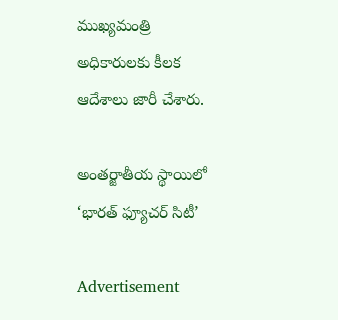ముఖ్యమంత్రి అధికారులకు కీలక ఆదేశాలు జారీ చేశారు.

అంతర్జాతీయ స్థాయిలో ‘భారత్ ఫ్యూచర్ సిటీ’

Advertisement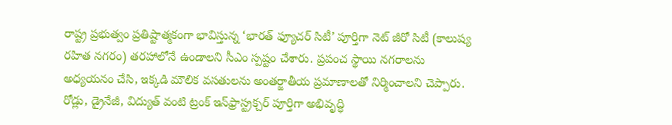రాష్ట్ర ప్రభుత్వం ప్రతిష్టాత్మకంగా భావిస్తున్న ‘భారత్ ఫ్యూచర్ సిటీ’ పూర్తిగా నెట్ జీరో సిటీ (కాలుష్య రహిత నగరం) తరహాలోనే ఉండాలని సీఎం స్పష్టం చేశారు. ప్రపంచ స్థాయి నగరాలను అధ్యయనం చేసి, ఇక్కడి మౌలిక వసతులను అంతర్జాతీయ ప్రమాణాలతో నిర్మించాలని చెప్పారు. రోడ్లు, డ్రైనేజీ, విద్యుత్ వంటి ట్రంక్ ఇన్‌ఫ్రాస్ట్రక్చర్ పూర్తిగా అభివృద్ధి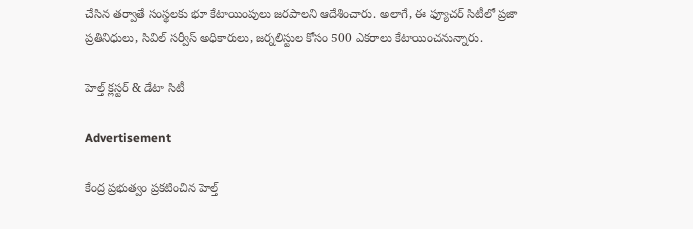చేసిన తర్వాతే సంస్థలకు భూ కేటాయింపులు జరపాలని ఆదేశించారు. అలాగే, ఈ ఫ్యూచర్ సిటీలో ప్రజా ప్రతినిధులు, సివిల్ సర్వీస్ అధికారులు, జర్నలిస్టుల కోసం 500 ఎకరాలు కేటాయించనున్నారు.

హెల్త్ క్లస్టర్ & డేటా సిటీ

Advertisement

కేంద్ర ప్రభుత్వం ప్రకటించిన హెల్త్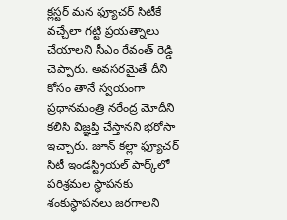క్లస్టర్ మన ఫ్యూచర్ సిటీకే వచ్చేలా గట్టి ప్రయత్నాలు చేయాలని సీఎం రేవంత్ రెడ్డి చెప్పారు. అవసరమైతే దీని కోసం తానే స్వయంగా ప్రధానమంత్రి నరేంద్ర మోదీని కలిసి విజ్ఞప్తి చేస్తానని భరోసా ఇచ్చారు. జూన్ కల్లా ఫ్యూచర్ సిటీ ఇండస్ట్రియల్ పార్క్‌లో పరిశ్రమల స్థాపనకు శంకుస్థాపనలు జరగాలని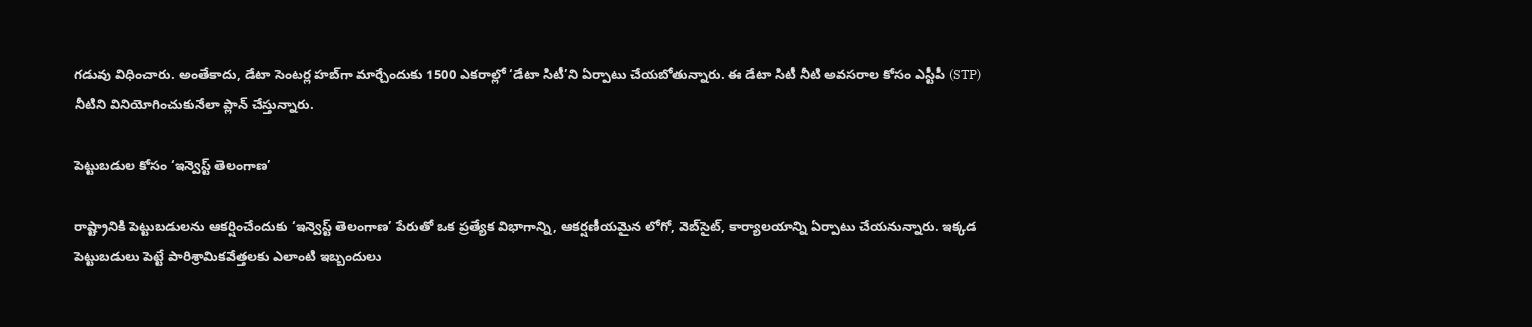గడువు విధించారు. అంతేకాదు, డేటా సెంటర్ల హబ్‌గా మార్చేందుకు 1500 ఎకరాల్లో ‘డేటా సిటీ’ని ఏర్పాటు చేయబోతున్నారు. ఈ డేటా సిటీ నీటి అవసరాల కోసం ఎస్టీపీ (STP) నీటిని వినియోగించుకునేలా ప్లాన్ చేస్తున్నారు.

పెట్టుబడుల కోసం ‘ఇన్వెస్ట్ తెలంగాణ’

రాష్ట్రానికి పెట్టుబడులను ఆకర్షించేందుకు ‘ఇన్వెస్ట్ తెలంగాణ’ పేరుతో ఒక ప్రత్యేక విభాగాన్ని, ఆకర్షణీయమైన లోగో, వెబ్‌సైట్, కార్యాలయాన్ని ఏర్పాటు చేయనున్నారు. ఇక్కడ పెట్టుబడులు పెట్టే పారిశ్రామికవేత్తలకు ఎలాంటి ఇబ్బందులు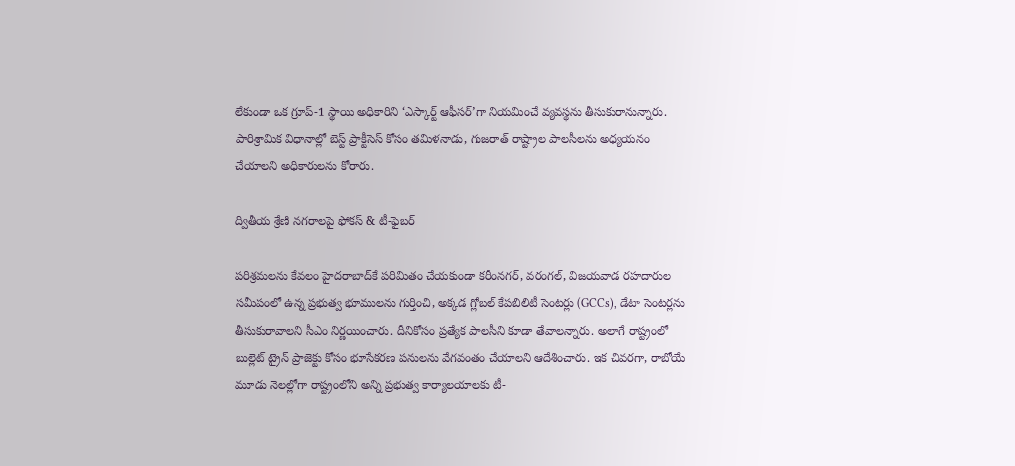లేకుండా ఒక గ్రూప్-1 స్థాయి అధికారిని ‘ఎస్కార్ట్ ఆఫీసర్’గా నియమించే వ్యవస్థను తీసుకురానున్నారు. పారిశ్రామిక విధానాల్లో బెస్ట్ ప్రాక్టీసెస్ కోసం తమిళనాడు, గుజరాత్ రాష్ట్రాల పాలసీలను అధ్యయనం చేయాలని అధికారులను కోరారు.

ద్వితీయ శ్రేణి నగరాలపై ఫోకస్ & టీ-ఫైబర్

పరిశ్రమలను కేవలం హైదరాబాద్‌కే పరిమితం చేయకుండా కరీంనగర్, వరంగల్, విజయవాడ రహదారుల సమీపంలో ఉన్న ప్రభుత్వ భూములను గుర్తించి, అక్కడ గ్లోబల్ కేపబిలిటీ సెంటర్లు (GCCs), డేటా సెంటర్లను తీసుకురావాలని సీఎం నిర్ణయించారు. దీనికోసం ప్రత్యేక పాలసీని కూడా తేవాలన్నారు. అలాగే రాష్ట్రంలో బుల్లెట్ ట్రైన్ ప్రాజెక్టు కోసం భూసేకరణ పనులను వేగవంతం చేయాలని ఆదేశించారు. ఇక చివరగా, రాబోయే మూడు నెలల్లోగా రాష్ట్రంలోని అన్ని ప్రభుత్వ కార్యాలయాలకు టీ-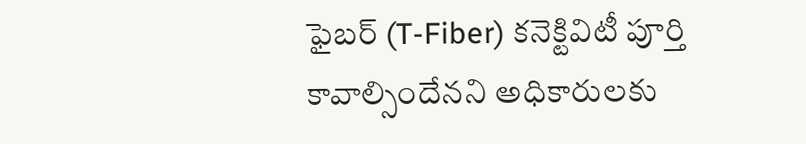ఫైబర్ (T-Fiber) కనెక్టివిటీ పూర్తి కావాల్సిందేనని అధికారులకు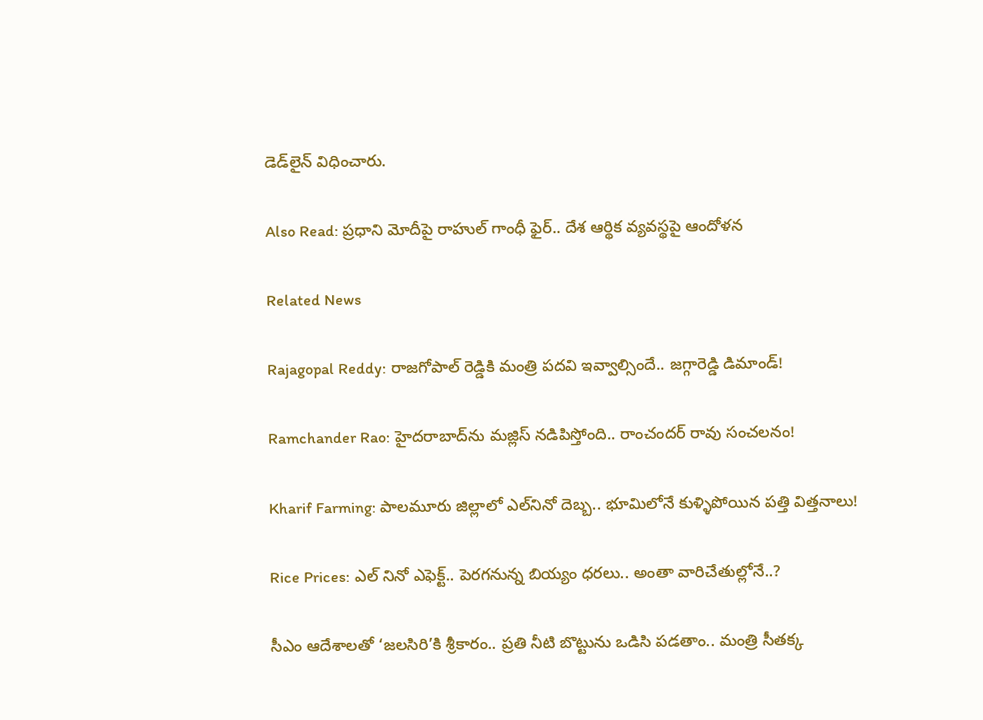డెడ్‌లైన్ విధించారు.

Also Read: ప్రధాని మోదీపై రాహుల్ గాంధీ ఫైర్.. దేశ ఆర్థిక వ్యవస్థపై ఆందోళన

Related News

Rajagopal Reddy: రాజగోపాల్ రెడ్డికి మంత్రి పదవి ఇవ్వాల్సిందే.. జగ్గారెడ్డి డిమాండ్!

Ramchander Rao: హైదరాబాద్‌ను మజ్లిస్ నడిపిస్తోంది.. రాంచందర్ రావు సంచలనం!

Kharif Farming: పాలమూరు జిల్లాలో ఎల్‌నినో దెబ్బ.. భూమిలోనే కుళ్ళిపోయిన పత్తి విత్తనాలు!

Rice Prices: ఎల్ నినో ఎఫెక్ట్.. పెరగనున్న బియ్యం ధరలు.. అంతా వారిచేతుల్లోనే..?

సీఎం ఆదేశాలతో ‘జలసిరి’కి శ్రీకారం.. ప్రతి నీటి బొట్టును ఒడిసి పడతాం.. మంత్రి సీతక్క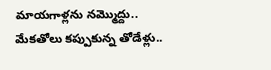మాయగాళ్లను నమ్మొద్దు.. మేకతోలు కప్పుకున్న తోడేళ్లు..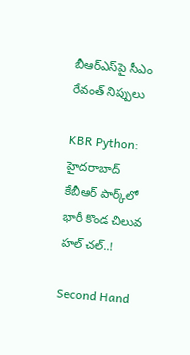బీఆర్‌ఎస్‌పై సీఎం రేవంత్ నిప్పులు

KBR Python: హైదరాబాద్ కేబీఆర్ పార్క్‌లో భారీ కొండ చిలువ హల్ చల్..!

Second Hand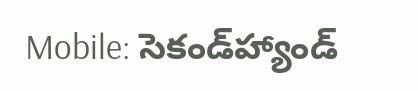Mobile: సెకండ్‌హ్యాండ్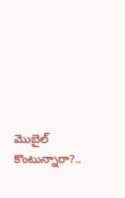మొబైల్ కొంటున్నారా?..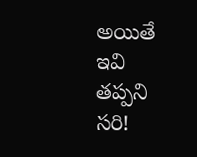అయితే ఇవి తప్పని సరి!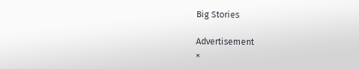Big Stories

Advertisement
×